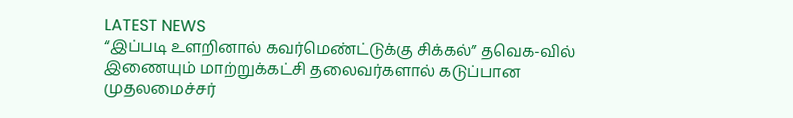LATEST NEWS
“இப்படி உளறினால் கவர்மெண்ட்டுக்கு சிக்கல்” தவெக-வில் இணையும் மாற்றுக்கட்சி தலைவர்களால் கடுப்பான முதலமைச்சர்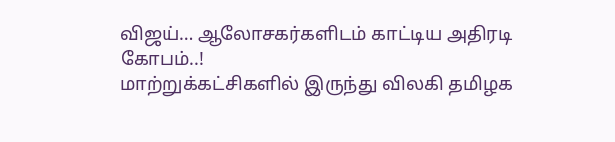விஜய்… ஆலோசகர்களிடம் காட்டிய அதிரடி கோபம்..!
மாற்றுக்கட்சிகளில் இருந்து விலகி தமிழக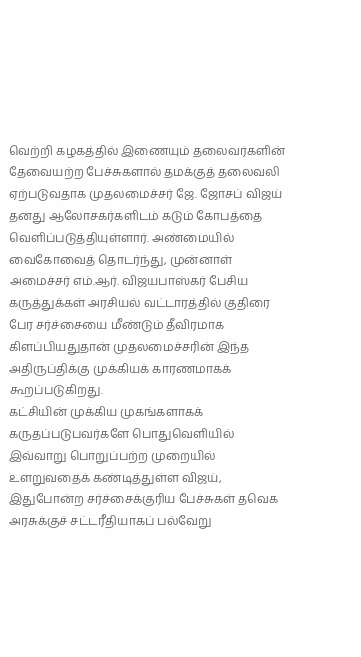வெற்றி கழகத்தில் இணையும் தலைவர்களின் தேவையற்ற பேச்சுகளால் தமக்குத் தலைவலி ஏற்படுவதாக முதலமைச்சர் ஜே. ஜோசப் விஜய் தனது ஆலோசகர்களிடம் கடும் கோபத்தை வெளிப்படுத்தியுள்ளார். அண்மையில் வைகோவைத் தொடர்ந்து, முன்னாள் அமைச்சர் எம்.ஆர். விஜயபாஸ்கர் பேசிய கருத்துக்கள் அரசியல் வட்டாரத்தில் குதிரை பேர சர்ச்சையை மீண்டும் தீவிரமாக கிளப்பியதுதான் முதலமைச்சரின் இந்த அதிருப்திக்கு முக்கியக் காரணமாகக் கூறப்படுகிறது.
கட்சியின் முக்கிய முகங்களாகக் கருதப்படுபவர்களே பொதுவெளியில் இவ்வாறு பொறுப்பற்ற முறையில் உளறுவதைக் கண்டித்துள்ள விஜய், இதுபோன்ற சர்ச்சைக்குரிய பேச்சுகள் தவெக அரசுக்குச் சட்டரீதியாகப் பல்வேறு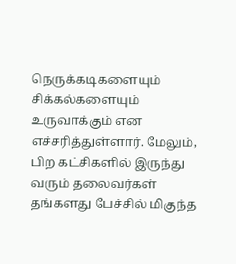நெருக்கடிகளையும் சிக்கல்களையும் உருவாக்கும் என எச்சரித்துள்ளார். மேலும், பிற கட்சிகளில் இருந்து வரும் தலைவர்கள் தங்களது பேச்சில் மிகுந்த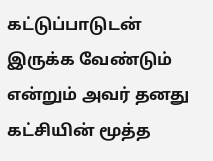கட்டுப்பாடுடன் இருக்க வேண்டும் என்றும் அவர் தனது கட்சியின் மூத்த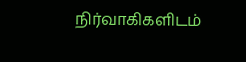நிர்வாகிகளிடம்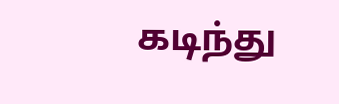கடிந்து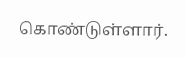கொண்டுள்ளார்.